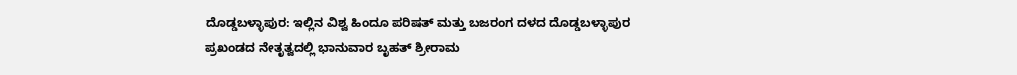ದೊಡ್ಡಬಳ್ಳಾಪುರ: ಇಲ್ಲಿನ ವಿಶ್ವ ಹಿಂದೂ ಪರಿಷತ್ ಮತ್ತು ಬಜರಂಗ ದಳದ ದೊಡ್ಡಬಳ್ಳಾಪುರ ಪ್ರಖಂಡದ ನೇತೃತ್ವದಲ್ಲಿ ಭಾನುವಾರ ಬೃಹತ್ ಶ್ರೀರಾಮ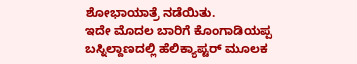ಶೋಭಾಯಾತ್ರೆ ನಡೆಯಿತು.
ಇದೇ ಮೊದಲ ಬಾರಿಗೆ ಕೊಂಗಾಡಿಯಪ್ಪ ಬಸ್ನಿಲ್ದಾಣದಲ್ಲಿ ಹೆಲಿಕ್ಯಾಪ್ಟರ್ ಮೂಲಕ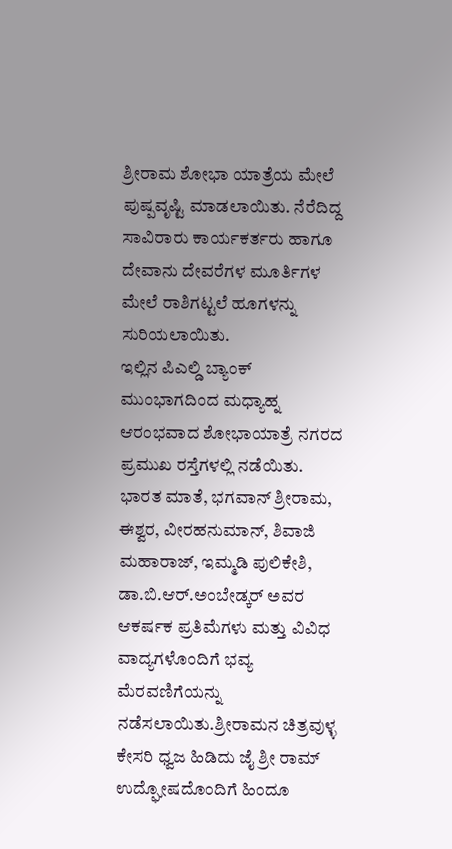ಶ್ರೀರಾಮ ಶೋಭಾ ಯಾತ್ರೆಯ ಮೇಲೆ ಪುಷ್ಪವೃಷ್ಟಿ ಮಾಡಲಾಯಿತು. ನೆರೆದಿದ್ದ ಸಾವಿರಾರು ಕಾರ್ಯಕರ್ತರು ಹಾಗೂ ದೇವಾನು ದೇವರೆಗಳ ಮೂರ್ತಿಗಳ ಮೇಲೆ ರಾಶಿಗಟ್ಟಲೆ ಹೂಗಳನ್ನು ಸುರಿಯಲಾಯಿತು.
ಇಲ್ಲಿನ ಪಿಎಲ್ಡಿ ಬ್ಯಾಂಕ್ ಮುಂಭಾಗದಿಂದ ಮಧ್ಯಾಹ್ನ ಆರಂಭವಾದ ಶೋಭಾಯಾತ್ರೆ ನಗರದ ಪ್ರಮುಖ ರಸ್ತೆಗಳಲ್ಲಿ ನಡೆಯಿತು. ಭಾರತ ಮಾತೆ, ಭಗವಾನ್ ಶ್ರೀರಾಮ, ಈಶ್ವರ, ವೀರಹನುಮಾನ್, ಶಿವಾಜಿ ಮಹಾರಾಜ್, ಇಮ್ಮಡಿ ಪುಲಿಕೇಶಿ, ಡಾ.ಬಿ.ಆರ್.ಅಂಬೇಡ್ಕರ್ ಅವರ ಆಕರ್ಷಕ ಪ್ರತಿಮೆಗಳು ಮತ್ತು ವಿವಿಧ ವಾದ್ಯಗಳೊಂದಿಗೆ ಭವ್ಯ ಮೆರವಣಿಗೆಯನ್ನು ನಡೆಸಲಾಯಿತು.ಶ್ರೀರಾಮನ ಚಿತ್ರವುಳ್ಳ ಕೇಸರಿ ಧ್ವಜ ಹಿಡಿದು ಜೈ ಶ್ರೀ ರಾಮ್ ಉದ್ಘೋಷದೊಂದಿಗೆ ಹಿಂದೂ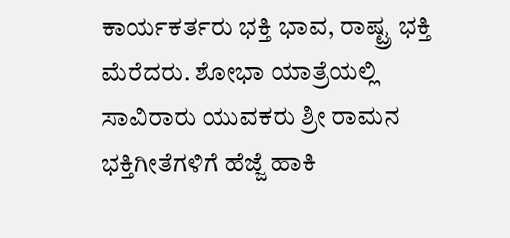ಕಾರ್ಯಕರ್ತರು ಭಕ್ತಿ ಭಾವ, ರಾಷ್ಟ್ರ ಭಕ್ತಿ ಮೆರೆದರು. ಶೋಭಾ ಯಾತ್ರೆಯಲ್ಲಿ ಸಾವಿರಾರು ಯುವಕರು ಶ್ರೀ ರಾಮನ ಭಕ್ತಿಗೀತೆಗಳಿಗೆ ಹೆಜ್ಜೆ ಹಾಕಿ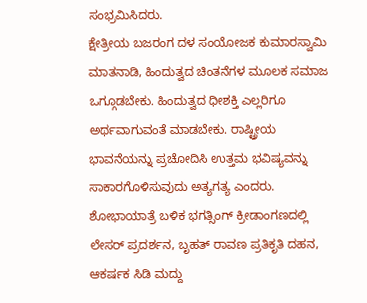ಸಂಭ್ರಮಿಸಿದರು.
ಕ್ಷೇತ್ರೀಯ ಬಜರಂಗ ದಳ ಸಂಯೋಜಕ ಕುಮಾರಸ್ವಾಮಿ ಮಾತನಾಡಿ, ಹಿಂದುತ್ವದ ಚಿಂತನೆಗಳ ಮೂಲಕ ಸಮಾಜ ಒಗ್ಗೂಡಬೇಕು. ಹಿಂದುತ್ವದ ಧೀಶಕ್ತಿ ಎಲ್ಲರಿಗೂ ಅರ್ಥವಾಗುವಂತೆ ಮಾಡಬೇಕು. ರಾಷ್ಟ್ರೀಯ ಭಾವನೆಯನ್ನು ಪ್ರಚೋದಿಸಿ ಉತ್ತಮ ಭವಿಷ್ಯವನ್ನು ಸಾಕಾರಗೊಳಿಸುವುದು ಅತ್ಯಗತ್ಯ ಎಂದರು.
ಶೋಭಾಯಾತ್ರೆ ಬಳಿಕ ಭಗತ್ಸಿಂಗ್ ಕ್ರೀಡಾಂಗಣದಲ್ಲಿ ಲೇಸರ್ ಪ್ರದರ್ಶನ, ಬೃಹತ್ ರಾವಣ ಪ್ರತಿಕೃತಿ ದಹನ, ಆಕರ್ಷಕ ಸಿಡಿ ಮದ್ದು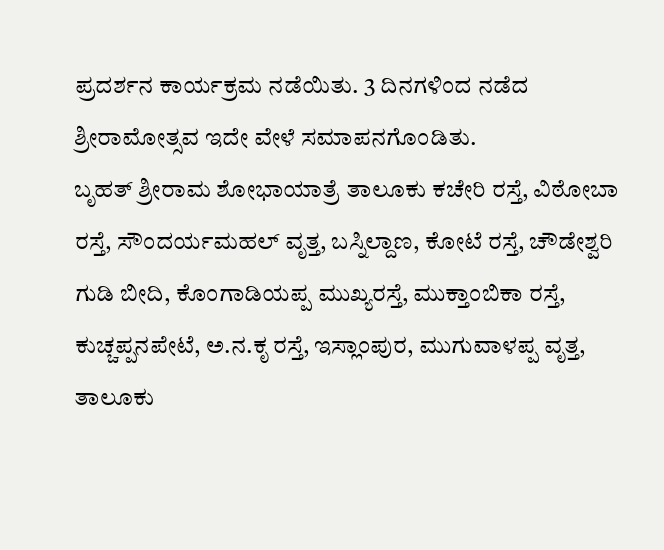ಪ್ರದರ್ಶನ ಕಾರ್ಯಕ್ರಮ ನಡೆಯಿತು. 3 ದಿನಗಳಿಂದ ನಡೆದ ಶ್ರೀರಾಮೋತ್ಸವ ಇದೇ ವೇಳೆ ಸಮಾಪನಗೊಂಡಿತು.
ಬೃಹತ್ ಶ್ರೀರಾಮ ಶೋಭಾಯಾತ್ರೆ ತಾಲೂಕು ಕಚೇರಿ ರಸ್ತೆ, ವಿಠೋಬಾ ರಸ್ತೆ, ಸೌಂದರ್ಯಮಹಲ್ ವೃತ್ತ, ಬಸ್ನಿಲ್ದಾಣ, ಕೋಟೆ ರಸ್ತೆ, ಚೌಡೇಶ್ವರಿ ಗುಡಿ ಬೀದಿ, ಕೊಂಗಾಡಿಯಪ್ಪ ಮುಖ್ಯರಸ್ತೆ, ಮುಕ್ತಾಂಬಿಕಾ ರಸ್ತೆ, ಕುಚ್ಚಪ್ಪನಪೇಟೆ, ಅ.ನ.ಕೃ ರಸ್ತೆ, ಇಸ್ಲಾಂಪುರ, ಮುಗುವಾಳಪ್ಪ ವೃತ್ತ, ತಾಲೂಕು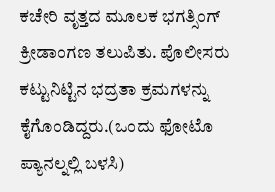ಕಚೇರಿ ವೃತ್ತದ ಮೂಲಕ ಭಗತ್ಸಿಂಗ್ ಕ್ರೀಡಾಂಗಣ ತಲುಪಿತು. ಪೊಲೀಸರು ಕಟ್ಟುನಿಟ್ಟಿನ ಭದ್ರತಾ ಕ್ರಮಗಳನ್ನು ಕೈಗೊಂಡಿದ್ದರು.(ಒಂದು ಫೋಟೊ ಪ್ಯಾನಲ್ನಲ್ಲಿ ಬಳಸಿ)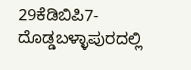29ಕೆಡಿಬಿಪಿ7- ದೊಡ್ಡಬಳ್ಳಾಪುರದಲ್ಲಿ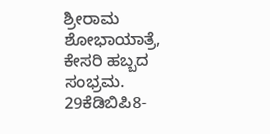ಶ್ರೀರಾಮ ಶೋಭಾಯಾತ್ರೆ, ಕೇಸರಿ ಹಬ್ಬದ ಸಂಭ್ರಮ.
29ಕೆಡಿಬಿಪಿ8-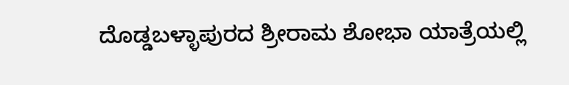ದೊಡ್ಡಬಳ್ಳಾಪುರದ ಶ್ರೀರಾಮ ಶೋಭಾ ಯಾತ್ರೆಯಲ್ಲಿ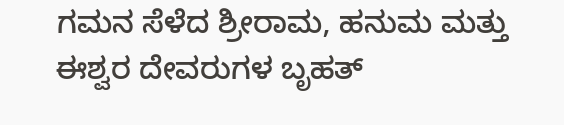ಗಮನ ಸೆಳೆದ ಶ್ರೀರಾಮ, ಹನುಮ ಮತ್ತು ಈಶ್ವರ ದೇವರುಗಳ ಬೃಹತ್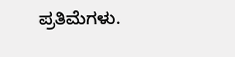ಪ್ರತಿಮೆಗಳು.